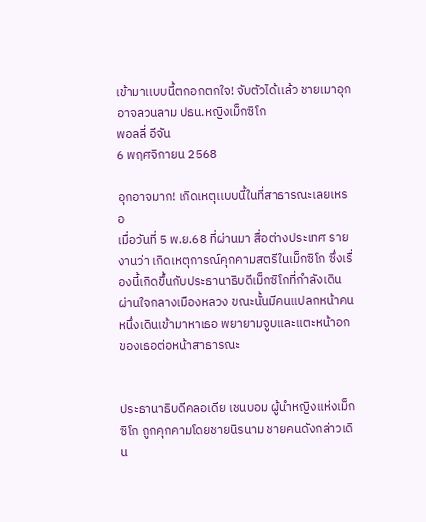เข้ามาเเบบนี้ตกอกตกใจ! จับตัวได้เเล้ว ชายเมาอุกอาจลวนลาม ปธน.หญิงเม็กซิโก
พอลลี่ อีจัน
6 พฤศจิกายน 2568

อุกอาจมาก! เกิดเหตุเเบบนี้ในที่สาธารณะเลยเหรอ
เมื่อวันที่ 5 พ.ย.68 ที่ผ่านมา สื่อต่างประเทศ รายงานว่า เกิดเหตุการณ์คุกคามสตรีในเม็กซิโก ซึ่งเรื่องนี้เกิดขึ้นกับประธานาธิบดีเม็กซิโกที่กำลังเดินผ่านใจกลางเมืองหลวง ขณะนั้นมีคนแปลกหน้าคนหนึ่งเดินเข้ามาหาเธอ พยายามจูบและแตะหน้าอกของเธอต่อหน้าสาธารณะ


ประธานาธิบดีคลอเดีย เชนบอม ผู้นำหญิงแห่งเม็กซิโก ถูกคุกคามโดยชายนิรนาม ชายคนดังกล่าวเดิน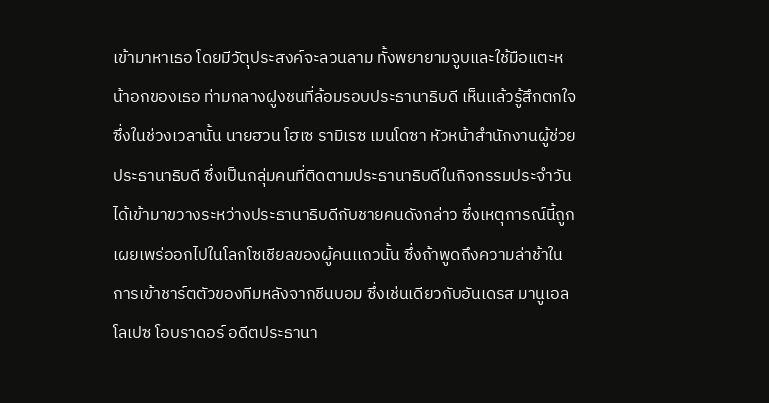เข้ามาหาเธอ โดยมีวัตุประสงค์จะลวนลาม ทั้งพยายามจูบและใช้มือแตะหน้าอกของเธอ ท่ามกลางฝูงชนที่ล้อมรอบประธานาธิบดี เห็นเเล้วรู้สึกตกใจ ซึ่งในช่วงเวลานั้น นายฮวน โฮเซ รามิเรซ เมนโดซา หัวหน้าสำนักงานผู้ช่วยประธานาธิบดี ซึ่งเป็นกลุ่มคนที่ติดตามประธานาธิบดีในกิจกรรมประจำวัน ได้เข้ามาขวางระหว่างประธานาธิบดีกับชายคนดังกล่าว ซึ่งเหตุการณ์นี้ถูกเผยเพร่ออกไปในโลกโซเชียลของผู้คนเเถวนั้น ซึ่งถ้าพูดถึงความล่าช้าในการเข้าชาร์ตตัวของทีมหลังจากชีนบอม ซึ่งเช่นเดียวกับอันเดรส มานูเอล โลเปซ โอบราดอร์ อดีตประธานา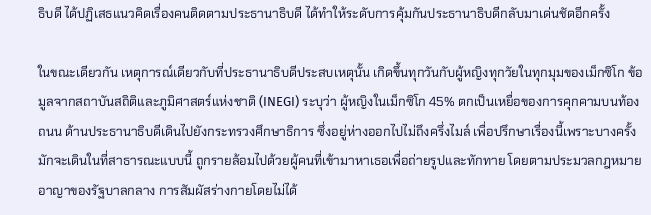ธิบดี ได้ปฏิเสธแนวคิดเรื่องคนติดตามประธานาธิบดี ได้ทำให้ระดับการคุ้มกันประธานาธิบดีกลับมาเด่นชัดอีกครั้ง

ในขณะเดียวกัน เหตุการณ์เดียวกับที่ประธานาธิบดีประสบเหตุนั้น เกิดขึ้นทุกวันกับผู้หญิงทุกวัยในทุกมุมของเม็กซิโก ข้อมูลจากสถาบันสถิติและภูมิศาสตร์แห่งชาติ (INEGI) ระบุว่า ผู้หญิงในเม็กซิโก 45% ตกเป็นเหยื่อของการคุกคามบนท้องถนน ด้านประธานาธิบดีเดินไปยังกระทรวงศึกษาธิการ ซึ่งอยู่ห่างออกไปไม่ถึงครึ่งไมล์ เพื่อปรึกษาเรื่องนี้เพราะบางครั้งมักจะเดินในที่สาธารณะแบบนี้ ถูกรายล้อมไปด้วยผู้คนที่เข้ามาหาเธอเพื่อถ่ายรูปและทักทาย โดยตามประมวลกฎหมายอาญาของรัฐบาลกลาง การสัมผัสร่างกายโดยไม่ได้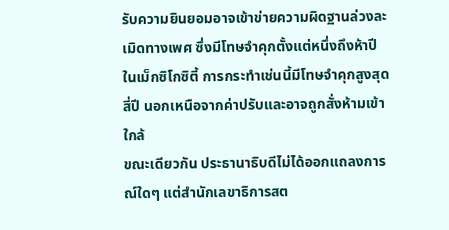รับความยินยอมอาจเข้าข่ายความผิดฐานล่วงละเมิดทางเพศ ซึ่งมีโทษจำคุกตั้งแต่หนึ่งถึงห้าปี ในเม็กซิโกซิตี้ การกระทำเช่นนี้มีโทษจำคุกสูงสุดสี่ปี นอกเหนือจากค่าปรับและอาจถูกสั่งห้ามเข้าใกล้
ขณะเดียวกัน ประธานาธิบดีไม่ได้ออกแถลงการณ์ใดๆ แต่สำนักเลขาธิการสต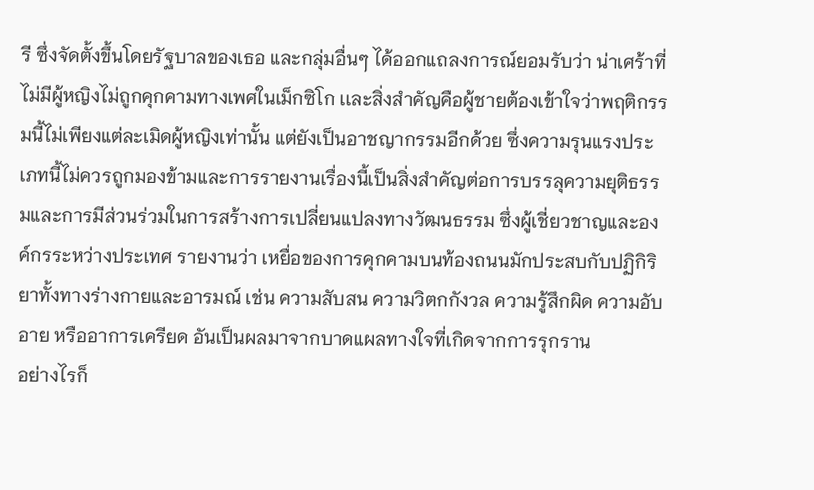รี ซึ่งจัดตั้งขึ้นโดยรัฐบาลของเธอ และกลุ่มอื่นๆ ได้ออกแถลงการณ์ยอมรับว่า น่าเศร้าที่ไม่มีผู้หญิงไม่ถูกคุกคามทางเพศในเม็กซิโก เเละสิ่งสำคัญคือผู้ชายต้องเข้าใจว่าพฤติกรรมนี้ไม่เพียงแต่ละเมิดผู้หญิงเท่านั้น แต่ยังเป็นอาชญากรรมอีกด้วย ซึ่งความรุนแรงประเภทนี้ไม่ควรถูกมองข้ามและการรายงานเรื่องนี้เป็นสิ่งสำคัญต่อการบรรลุความยุติธรรมและการมีส่วนร่วมในการสร้างการเปลี่ยนแปลงทางวัฒนธรรม ซึ่งผู้เชี่ยวชาญและองค์กรระหว่างประเทศ รายงานว่า เหยื่อของการคุกคามบนท้องถนนมักประสบกับปฏิกิริยาทั้งทางร่างกายและอารมณ์ เช่น ความสับสน ความวิตกกังวล ความรู้สึกผิด ความอับอาย หรืออาการเครียด อันเป็นผลมาจากบาดแผลทางใจที่เกิดจากการรุกราน
อย่างไรก็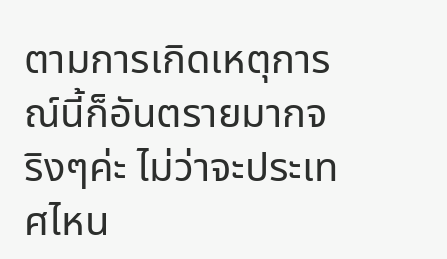ตามการเกิดเหตุการณ์นี้ก็อันตรายมากจริงๆค่ะ ไม่ว่าจะประเทศไหน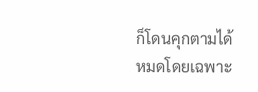ก็โดนคุกตามได้หมดโดยเฉพาะ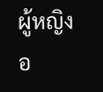ผู้หญิงอ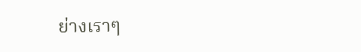ย่างเราๆ